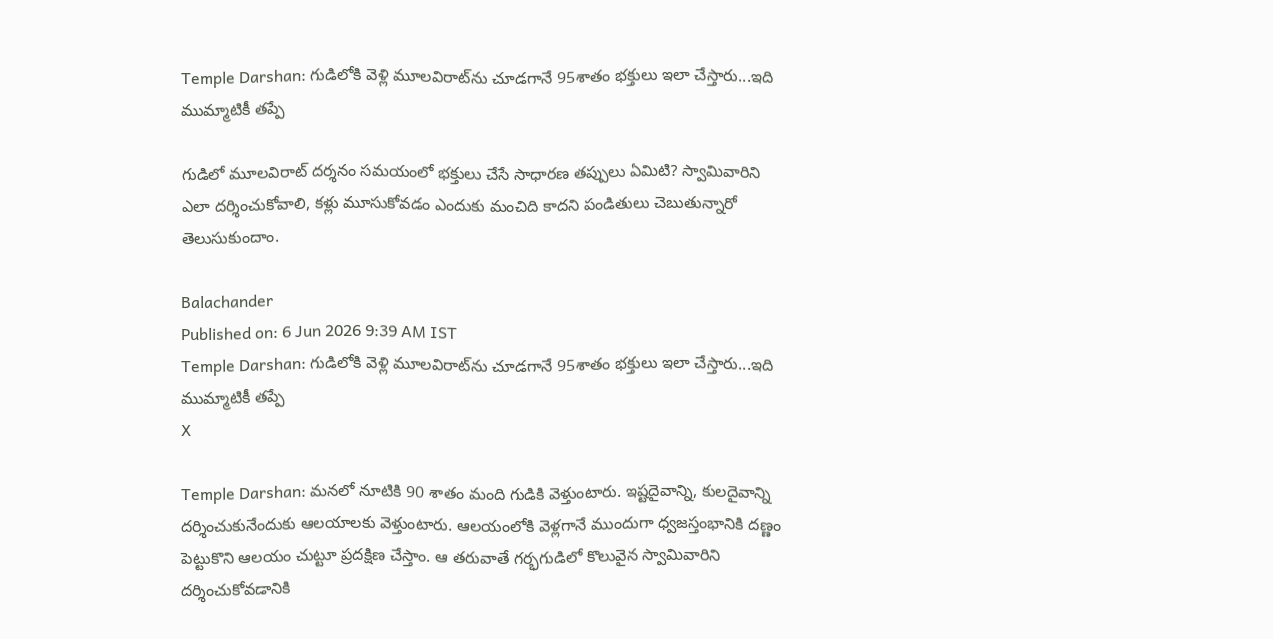Temple Darshan: గుడిలోకి వెళ్లి మూలవిరాట్‌ను చూడగానే 95శాతం భక్తులు ఇలా చేస్తారు...ఇది ముమ్మాటికీ తప్పే

గుడిలో మూలవిరాట్ దర్శనం సమయంలో భక్తులు చేసే సాధారణ తప్పులు ఏమిటి? స్వామివారిని ఎలా దర్శించుకోవాలి, కళ్లు మూసుకోవడం ఎందుకు మంచిది కాదని పండితులు చెబుతున్నారో తెలుసుకుందాం.

Balachander
Published on: 6 Jun 2026 9:39 AM IST
Temple Darshan: గుడిలోకి వెళ్లి మూలవిరాట్‌ను చూడగానే 95శాతం భక్తులు ఇలా చేస్తారు...ఇది ముమ్మాటికీ తప్పే
X

Temple Darshan: మనలో నూటికి 90 శాతం మంది గుడికి వెళ్తుంటారు. ఇష్టదైవాన్ని, కులదైవాన్ని దర్శించుకునేందుకు ఆలయాలకు వెళ్తుంటారు. ఆలయంలోకి వెళ్లగానే ముందుగా ధ్వజస్తంభానికి దణ్ణం పెట్టుకొని ఆలయం చుట్టూ ప్రదక్షిణ చేస్తాం. ఆ తరువాతే గర్భగుడిలో కొలువైన స్వామివారిని దర్శించుకోవడానికి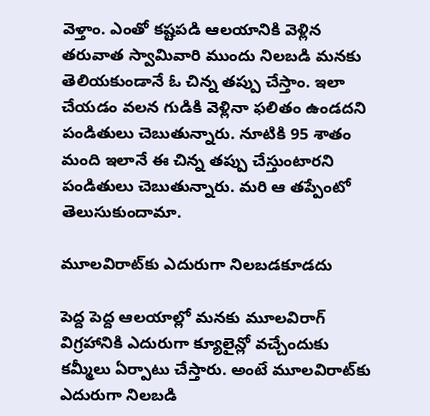వెళ్తాం. ఎంతో కష్టపడి ఆలయానికి వెళ్లిన తరువాత స్వామివారి ముందు నిలబడి మనకు తెలియకుండానే ఓ చిన్న తప్పు చేస్తాం. ఇలా చేయడం వలన గుడికి వెళ్లినా ఫలితం ఉండదని పండితులు చెబుతున్నారు. నూటికి 95 శాతం మంది ఇలానే ఈ చిన్న తప్పు చేస్తుంటారని పండితులు చెబుతున్నారు. మరి ఆ తప్పేంటో తెలుసుకుందామా.

మూలవిరాట్‌కు ఎదురుగా నిలబడకూడదు

పెద్ద పెద్ద ఆలయాల్లో మనకు మూలవిరాగ్‌ విగ్రహానికి ఎదురుగా క్యూలైన్లో వచ్చేందుకు కమ్మీలు ఏర్పాటు చేస్తారు. అంటే మూలవిరాట్‌కు ఎదురుగా నిలబడి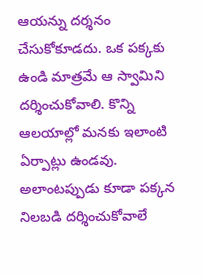ఆయన్ను దర్శనం చేసుకోకూడదు. ఒక పక్కకు ఉండి మాత్రమే ఆ స్వామిని దర్శించుకోవాలి. కొన్ని ఆలయాల్లో మనకు ఇలాంటి ఏర్పాట్లు ఉండవు. అలాంటప్పుడు కూడా పక్కన నిలబడి దర్శించుకోవాలే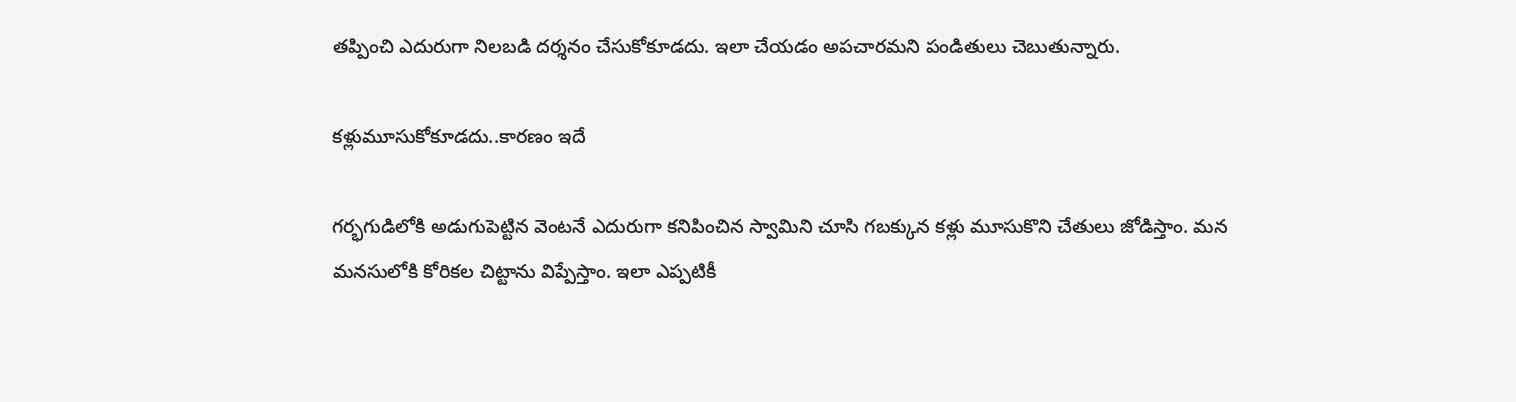తప్పించి ఎదురుగా నిలబడి దర్శనం చేసుకోకూడదు. ఇలా చేయడం అపచారమని పండితులు చెబుతున్నారు.

కళ్లుమూసుకోకూడదు..కారణం ఇదే

గర్భగుడిలోకి అడుగుపెట్టిన వెంటనే ఎదురుగా కనిపించిన స్వామిని చూసి గబక్కున కళ్లు మూసుకొని చేతులు జోడిస్తాం. మన మనసులోకి కోరికల చిట్టాను విప్పేస్తాం. ఇలా ఎప్పటికీ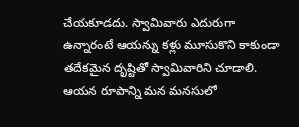చేయకూడదు. స్వామివారు ఎదురుగా ఉన్నారంటే ఆయన్ను కళ్లు మూసుకొని కాకుండా తదేకమైన దృష్టితో స్వామివారిని చూడాలి. ఆయన రూపాన్ని మన మనసులో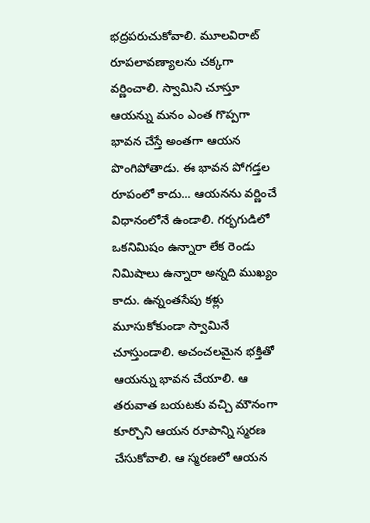భద్రపరుచుకోవాలి. మూలవిరాట్‌ రూపలావణ్యాలను చక్కగా వర్ణించాలి. స్వామిని చూస్తూ ఆయన్ను మనం ఎంత గొప్పగా భావన చేస్తే అంతగా ఆయన పొంగిపోతాడు. ఈ భావన పోగడ్తల రూపంలో కాదు... ఆయనను వర్ణించే విధానంలోనే ఉండాలి. గర్భగుడిలో ఒకనిమిషం ఉన్నారా లేక రెండు నిమిషాలు ఉన్నారా అన్నది ముఖ్యం కాదు. ఉన్నంతసేపు కళ్లు మూసుకోకుండా స్వామినే చూస్తుండాలి. అచంచలమైన భక్తితో ఆయన్ను భావన చేయాలి. ఆ తరువాత బయటకు వచ్చి మౌనంగా కూర్చొని ఆయన రూపాన్ని స్మరణ చేసుకోవాలి. ఆ స్మరణలో ఆయన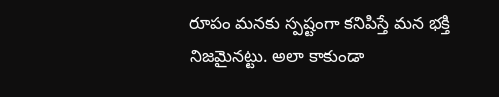రూపం మనకు స్పష్టంగా కనిపిస్తే మన భక్తి నిజమైనట్టు. అలా కాకుండా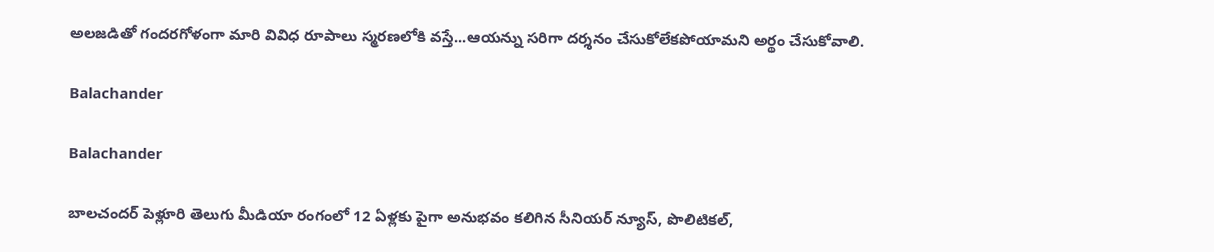అలజడితో గందరగోళంగా మారి వివిధ రూపాలు స్మరణలోకి వస్తే...ఆయన్ను సరిగా దర్శనం చేసుకోలేకపోయామని అర్థం చేసుకోవాలి.

Balachander

Balachander

బాలచందర్ పెళ్లూరి తెలుగు మీడియా రంగంలో 12 ఏళ్లకు పైగా అనుభవం కలిగిన సీనియర్ న్యూస్, పొలిటికల్,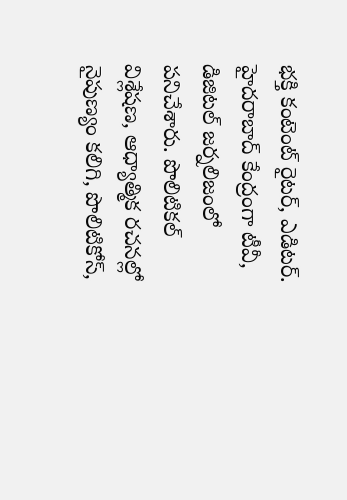భక్తి కంటెంట్ రైటర్, ఎడిటర్. హైదరాబాద్ కేంద్రంగా టీవీ, డిజిటల్ జర్నలిజంలో పనిచేశారు. పొలిటికల్ విశ్లేషణ, ఆధ్యాత్మిక రచనల్లో నైపుణ్యం కలిగి, పొలిటికోస్,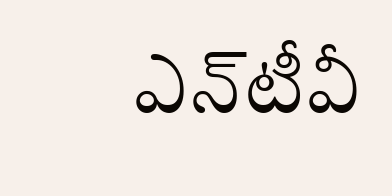ఎన్‌టీవీ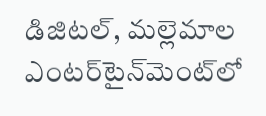డిజిటల్, మల్లెమాల ఎంటర్‌టైన్‌మెంట్‌లో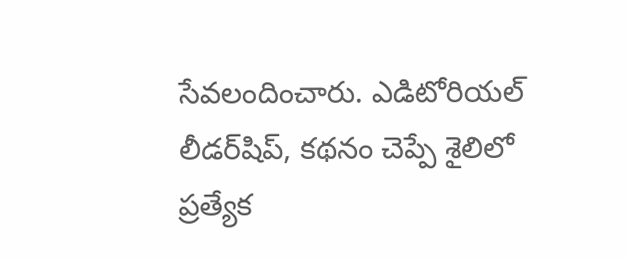సేవలందించారు. ఎడిటోరియల్ లీడర్‌షిప్, కథనం చెప్పే శైలిలో ప్రత్యేక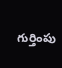గుర్తింపు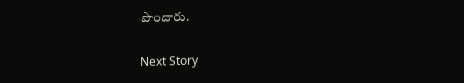పొందారు.

Next Story